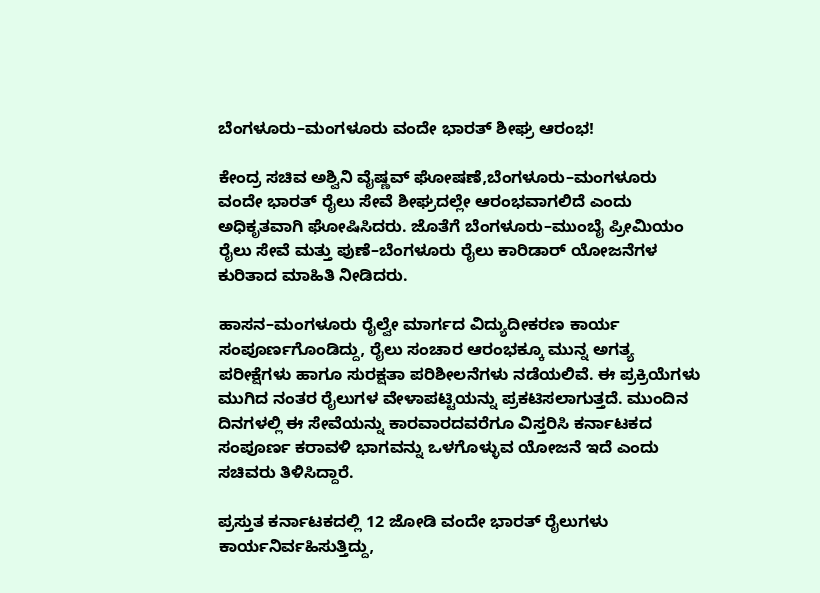ಬೆಂಗಳೂರು–ಮಂಗಳೂರು ವಂದೇ ಭಾರತ್ ಶೀಘ್ರ ಆರಂಭ!

ಕೇಂದ್ರ ಸಚಿವ ಅಶ್ವಿನಿ ವೈಷ್ಣವ್ ಘೋಷಣೆ,ಬೆಂಗಳೂರು–ಮಂಗಳೂರು ವಂದೇ ಭಾರತ್ ರೈಲು ಸೇವೆ ಶೀಘ್ರದಲ್ಲೇ ಆರಂಭವಾಗಲಿದೆ ಎಂದು ಅಧಿಕೃತವಾಗಿ ಘೋಷಿಸಿದರು. ಜೊತೆಗೆ ಬೆಂಗಳೂರು–ಮುಂಬೈ ಪ್ರೀಮಿಯಂ ರೈಲು ಸೇವೆ ಮತ್ತು ಪುಣೆ–ಬೆಂಗಳೂರು ರೈಲು ಕಾರಿಡಾರ್ ಯೋಜನೆಗಳ ಕುರಿತಾದ ಮಾಹಿತಿ ನೀಡಿದರು.

ಹಾಸನ–ಮಂಗಳೂರು ರೈಲ್ವೇ ಮಾರ್ಗದ ವಿದ್ಯುದೀಕರಣ ಕಾರ್ಯ ಸಂಪೂರ್ಣಗೊಂಡಿದ್ದು, ರೈಲು ಸಂಚಾರ ಆರಂಭಕ್ಕೂ ಮುನ್ನ ಅಗತ್ಯ ಪರೀಕ್ಷೆಗಳು ಹಾಗೂ ಸುರಕ್ಷತಾ ಪರಿಶೀಲನೆಗಳು ನಡೆಯಲಿವೆ. ಈ ಪ್ರಕ್ರಿಯೆಗಳು ಮುಗಿದ ನಂತರ ರೈಲುಗಳ ವೇಳಾಪಟ್ಟಿಯನ್ನು ಪ್ರಕಟಿಸಲಾಗುತ್ತದೆ. ಮುಂದಿನ ದಿನಗಳಲ್ಲಿ ಈ ಸೇವೆಯನ್ನು ಕಾರವಾರದವರೆಗೂ ವಿಸ್ತರಿಸಿ ಕರ್ನಾಟಕದ ಸಂಪೂರ್ಣ ಕರಾವಳಿ ಭಾಗವನ್ನು ಒಳಗೊಳ್ಳುವ ಯೋಜನೆ ಇದೆ ಎಂದು ಸಚಿವರು ತಿಳಿಸಿದ್ದಾರೆ.

ಪ್ರಸ್ತುತ ಕರ್ನಾಟಕದಲ್ಲಿ 12 ಜೋಡಿ ವಂದೇ ಭಾರತ್ ರೈಲುಗಳು ಕಾರ್ಯನಿರ್ವಹಿಸುತ್ತಿದ್ದು,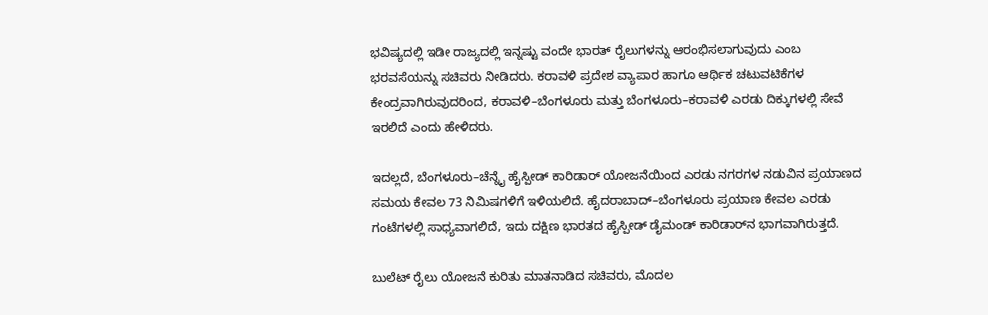ಭವಿಷ್ಯದಲ್ಲಿ ಇಡೀ ರಾಜ್ಯದಲ್ಲಿ ಇನ್ನಷ್ಟು ವಂದೇ ಭಾರತ್ ರೈಲುಗಳನ್ನು ಆರಂಭಿಸಲಾಗುವುದು ಎಂಬ ಭರವಸೆಯನ್ನು ಸಚಿವರು ನೀಡಿದರು. ಕರಾವಳಿ ಪ್ರದೇಶ ವ್ಯಾಪಾರ ಹಾಗೂ ಆರ್ಥಿಕ ಚಟುವಟಿಕೆಗಳ ಕೇಂದ್ರವಾಗಿರುವುದರಿಂದ, ಕರಾವಳಿ–ಬೆಂಗಳೂರು ಮತ್ತು ಬೆಂಗಳೂರು–ಕರಾವಳಿ ಎರಡು ದಿಕ್ಕುಗಳಲ್ಲಿ ಸೇವೆ ಇರಲಿದೆ ಎಂದು ಹೇಳಿದರು.

ಇದಲ್ಲದೆ, ಬೆಂಗಳೂರು–ಚೆನ್ನೈ ಹೈಸ್ಪೀಡ್ ಕಾರಿಡಾರ್ ಯೋಜನೆಯಿಂದ ಎರಡು ನಗರಗಳ ನಡುವಿನ ಪ್ರಯಾಣದ ಸಮಯ ಕೇವಲ 73 ನಿಮಿಷಗಳಿಗೆ ಇಳಿಯಲಿದೆ. ಹೈದರಾಬಾದ್–ಬೆಂಗಳೂರು ಪ್ರಯಾಣ ಕೇವಲ ಎರಡು ಗಂಟೆಗಳಲ್ಲಿ ಸಾಧ್ಯವಾಗಲಿದೆ, ಇದು ದಕ್ಷಿಣ ಭಾರತದ ಹೈಸ್ಪೀಡ್ ಡೈಮಂಡ್ ಕಾರಿಡಾರ್‌ನ ಭಾಗವಾಗಿರುತ್ತದೆ.

ಬುಲೆಟ್ ರೈಲು ಯೋಜನೆ ಕುರಿತು ಮಾತನಾಡಿದ ಸಚಿವರು, ಮೊದಲ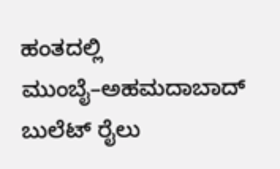ಹಂತದಲ್ಲಿ ಮುಂಬೈ–ಅಹಮದಾಬಾದ್ ಬುಲೆಟ್ ರೈಲು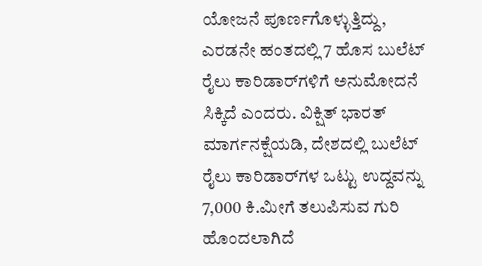ಯೋಜನೆ ಪೂರ್ಣಗೊಳ್ಳುತ್ತಿದ್ದು, ಎರಡನೇ ಹಂತದಲ್ಲಿ 7 ಹೊಸ ಬುಲೆಟ್ ರೈಲು ಕಾರಿಡಾರ್‌ಗಳಿಗೆ ಅನುಮೋದನೆ ಸಿಕ್ಕಿದೆ ಎಂದರು. ವಿಕ್ಷಿತ್ ಭಾರತ್ ಮಾರ್ಗನಕ್ಷೆಯಡಿ, ದೇಶದಲ್ಲಿ ಬುಲೆಟ್ ರೈಲು ಕಾರಿಡಾರ್‌ಗಳ ಒಟ್ಟು ಉದ್ದವನ್ನು 7,000 ಕಿ.ಮೀಗೆ ತಲುಪಿಸುವ ಗುರಿ ಹೊಂದಲಾಗಿದೆ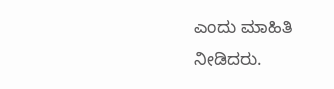ಎಂದು ಮಾಹಿತಿ ನೀಡಿದರು.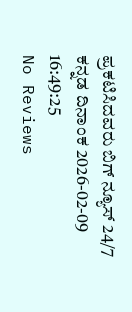ಪ್ರಕಟಿಸಿದವರು ಬಿಗ್ ನ್ಯೂಸ್ 24/7 ಕನ್ನಡ ದಿನಾಂಕ 2026-02-09 16:49:25
No Reviews